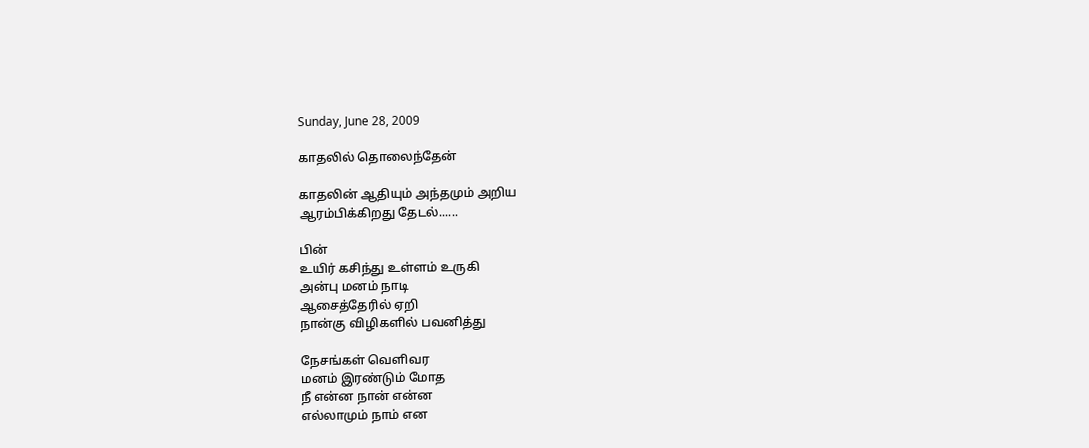Sunday, June 28, 2009

காதலில் தொலைந்தேன்

காதலின் ஆதியும் அந்தமும் அறிய
ஆரம்பிக்கிறது தேடல்......

பின்
உயிர் கசிந்து உள்ளம் உருகி
அன்பு மனம் நாடி
ஆசைத்தேரில் ஏறி
நான்கு விழிகளில் பவனித்து

நேசங்கள் வெளிவர
மனம் இரண்டும் மோத
நீ என்ன நான் என்ன
எல்லாமும் நாம் என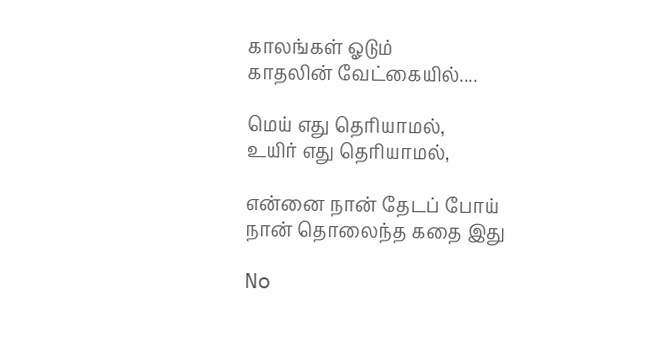காலங்கள் ஓடும்
காதலின் வேட்கையில்....

மெய் எது தெரியாமல்,
உயிர் எது தெரியாமல்,

என்னை நான் தேடப் போய்
நான் தொலைந்த கதை இது

No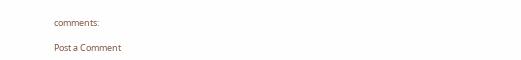comments:

Post a Comment